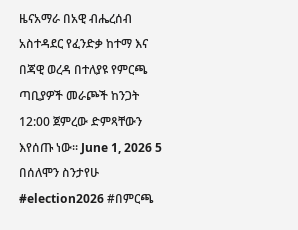ዜናአማራ በአዊ ብሔረሰብ አስተዳደር የፈንድቃ ከተማ እና በጃዊ ወረዳ በተለያዩ የምርጫ ጣቢያዎች መራጮች ከንጋት 12:00 ጀምረው ድምጻቸውን እየሰጡ ነው። June 1, 2026 5 በሰለሞን ስንታየሁ #election2026 #በምርጫ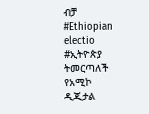ብቻ #Ethiopian electio #ኢትዮጵያ ትመርጣለች የአሚኮ ዲጂታል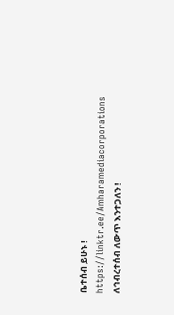ቤተሰብ ይሁኑ ! https://linktr.ee/Amharamediacorporations ለኅብረተሰብ ለውጥ እንተጋለን !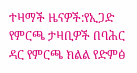ተዛማች ዜናዎች:የኢጋድ የምርጫ ታዛቢዎች በባሕር ዳር የምርጫ ክልል የድምፅ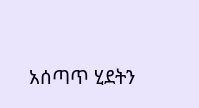አሰጣጥ ሂደትን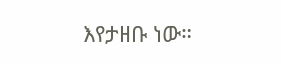እየታዘቡ ነው።